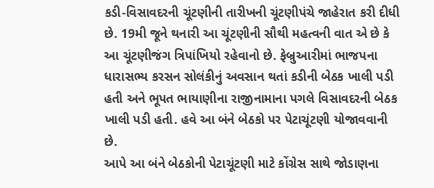કડી-વિસાવદરની ચૂંટણીની તારીખની ચૂંટણીપંચે જાહેરાત કરી દીધી છે. 19મી જૂને થનારી આ ચૂંટણીની સૌથી મહત્વની વાત એ છે કે આ ચૂંટણીજંગ ત્રિપાંખિયો રહેવાનો છે. ફેબ્રુઆરીમાં ભાજપના ધારાસભ્ય કરસન સોલંકીનું અવસાન થતાં કડીની બેઠક ખાલી પડી હતી અને ભૂપત ભાયાણીના રાજીનામાના પગલે વિસાવદરની બેઠક ખાલી પડી હતી. હવે આ બંને બેઠકો પર પેટાચૂંટણી યોજાવવાની છે.
આપે આ બંને બેઠકોની પેટાચૂંટણી માટે કોંગ્રેસ સાથે જોડાણના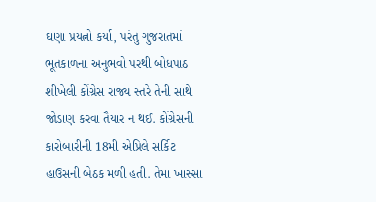ઘણા પ્રયત્નો કર્યા, પરંતુ ગુજરાતમાં ભૂતકાળના અનુભવો પરથી બોધપાઠ શીખેલી કોંગ્રેસ રાજ્ય સ્તરે તેની સાથે જોડાણ કરવા તૈયાર ન થઈ. કોંગ્રેસની કારોબારીની 18મી એપ્રિલે સર્કિટ હાઉસની બેઠક મળી હતી. તેમા ખાસ્સા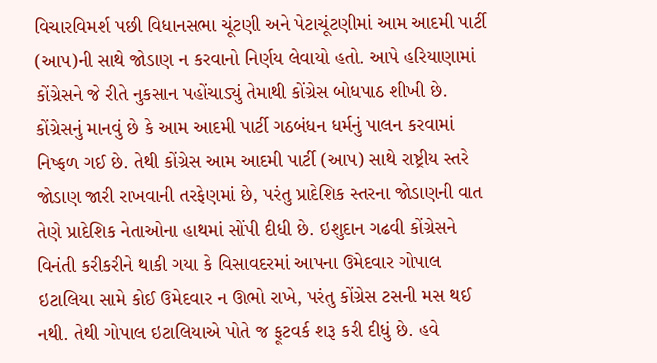વિચારવિમર્શ પછી વિધાનસભા ચૂંટણી અને પેટાચૂંટણીમાં આમ આદમી પાર્ટી (આપ)ની સાથે જોડાણ ન કરવાનો નિર્ણય લેવાયો હતો. આપે હરિયાણામાં કોંગ્રેસને જે રીતે નુકસાન પહોંચાડ્યું તેમાથી કોંગ્રેસ બોધપાઠ શીખી છે.
કોંગ્રેસનું માનવું છે કે આમ આદમી પાર્ટી ગઠબંધન ધર્મનું પાલન કરવામાં નિષ્ફળ ગઈ છે. તેથી કોંગ્રેસ આમ આદમી પાર્ટી (આપ) સાથે રાષ્ટ્રીય સ્તરે જોડાણ જારી રાખવાની તરફેણમાં છે, પરંતુ પ્રાદેશિક સ્તરના જોડાણની વાત તેણે પ્રાદેશિક નેતાઓના હાથમાં સોંપી દીધી છે. ઇશુદાન ગઢવી કોંગ્રેસને વિનંતી કરીકરીને થાકી ગયા કે વિસાવદરમાં આપના ઉમેદવાર ગોપાલ ઇટાલિયા સામે કોઈ ઉમેદવાર ન ઊભો રાખે, પરંતુ કોંગ્રેસ ટસની મસ થઈ નથી. તેથી ગોપાલ ઇટાલિયાએ પોતે જ ફૂટવર્ક શરૂ કરી દીધું છે. હવે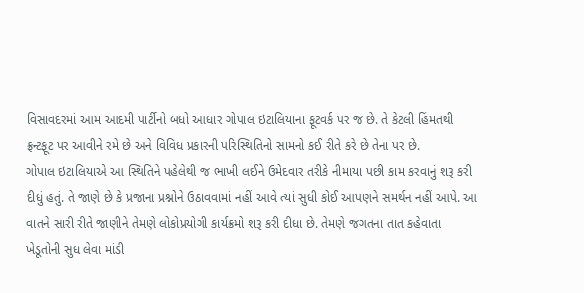વિસાવદરમાં આમ આદમી પાર્ટીનો બધો આધાર ગોપાલ ઇટાલિયાના ફૂટવર્ક પર જ છે. તે કેટલી હિંમતથી ફ્રન્ટફૂટ પર આવીને રમે છે અને વિવિધ પ્રકારની પરિસ્થિતિનો સામનો કઈ રીતે કરે છે તેના પર છે.
ગોપાલ ઇટાલિયાએ આ સ્થિતિને પહેલેથી જ ભાખી લઈને ઉમેદવાર તરીકે નીમાયા પછી કામ કરવાનું શરૂ કરી દીધું હતું. તે જાણે છે કે પ્રજાના પ્રશ્નોને ઉઠાવવામાં નહીં આવે ત્યાં સુધી કોઈ આપણને સમર્થન નહીં આપે. આ વાતને સારી રીતે જાણીને તેમણે લોકોપ્રયોગી કાર્યક્રમો શરૂ કરી દીધા છે. તેમણે જગતના તાત કહેવાતા ખેડૂતોની સુધ લેવા માંડી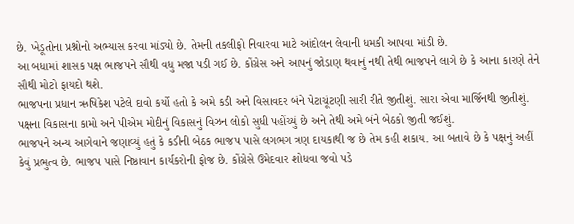છે. ખેડૂતોના પ્રશ્નોનો અભ્યાસ કરવા માંડ્યો છે. તેમની તકલીફો નિવારવા માટે આંદોલન લેવાની ધમકી આપવા માંડી છે.
આ બધામાં શાસક પક્ષ ભાજપને સૌથી વધુ મજા પડી ગઈ છે. કોંગ્રેસ અને આપનું જોડાણ થવાનું નથી તેથી ભાજપને લાગે છે કે આના કારણે તેને સૌથી મોટો ફાયદો થશે.
ભાજપના પ્રધાન ઋષિકેશ પટેલે દાવો કર્યો હતો કે અમે કડી અને વિસાવદર બંને પેટાચૂંટણી સારી રીતે જીતીશું. સારા એવા માર્જિનથી જીતીશું. પક્ષના વિકાસના કામો અને પીએમ મોદીનું વિકાસનું વિઝન લોકો સુધી પહોંચ્યું છે અને તેથી અમે બંને બેઠકો જીતી જઈશું.
ભાજપને અન્ય આગેવાને જણાવ્યું હતું કે કડીની બેઠક ભાજપ પાસે લગભગ ત્રણ દાયકાથી જ છે તેમ કહી શકાય. આ બતાવે છે કે પક્ષનું અહીં કેવું પ્રભુત્વ છે. ભાજપ પાસે નિષ્ઠાવાન કાર્યકરોની ફોજ છે. કોંગ્રેસે ઉમેદવાર શોધવા જવો પડે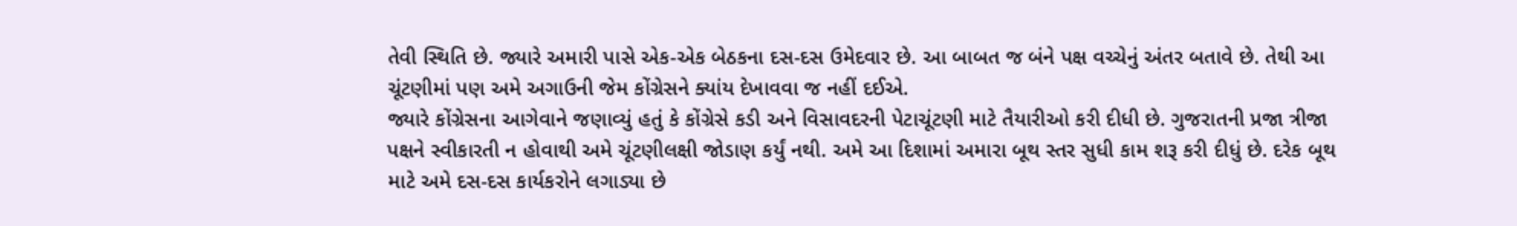તેવી સ્થિતિ છે. જ્યારે અમારી પાસે એક-એક બેઠકના દસ-દસ ઉમેદવાર છે. આ બાબત જ બંને પક્ષ વચ્ચેનું અંતર બતાવે છે. તેથી આ ચૂંટણીમાં પણ અમે અગાઉની જેમ કોંગ્રેસને ક્યાંય દેખાવવા જ નહીં દઈએ.
જ્યારે કોંગ્રેસના આગેવાને જણાવ્યું હતું કે કોંગ્રેસે કડી અને વિસાવદરની પેટાચૂંટણી માટે તૈયારીઓ કરી દીધી છે. ગુજરાતની પ્રજા ત્રીજા પક્ષને સ્વીકારતી ન હોવાથી અમે ચૂંટણીલક્ષી જોડાણ કર્યું નથી. અમે આ દિશામાં અમારા બૂથ સ્તર સુધી કામ શરૂ કરી દીધું છે. દરેક બૂથ માટે અમે દસ-દસ કાર્યકરોને લગાડ્યા છે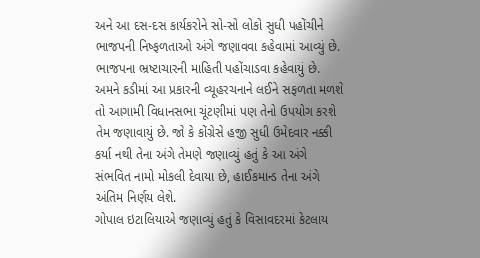અને આ દસ-દસ કાર્યકરોને સો-સો લોકો સુધી પહોંચીને ભાજપની નિષ્ફળતાઓ અંગે જણાવવા કહેવામાં આવ્યું છે. ભાજપના ભ્રષ્ટાચારની માહિતી પહોંચાડવા કહેવાયું છે. અમને કડીમાં આ પ્રકારની વ્યૂહરચનાને લઈને સફળતા મળશે તો આગામી વિધાનસભા ચૂંટણીમાં પણ તેનો ઉપયોગ કરશે તેમ જણાવાયું છે. જો કે કોંગ્રેસે હજી સુધી ઉમેદવાર નક્કી કર્યા નથી તેના અંગે તેમણે જણાવ્યું હતું કે આ અંગે સંભવિત નામો મોકલી દેવાયા છે, હાઈકમાન્ડ તેના અંગે અંતિમ નિર્ણય લેશે.
ગોપાલ ઇટાલિયાએ જણાવ્યું હતું કે વિસાવદરમાં કેટલાય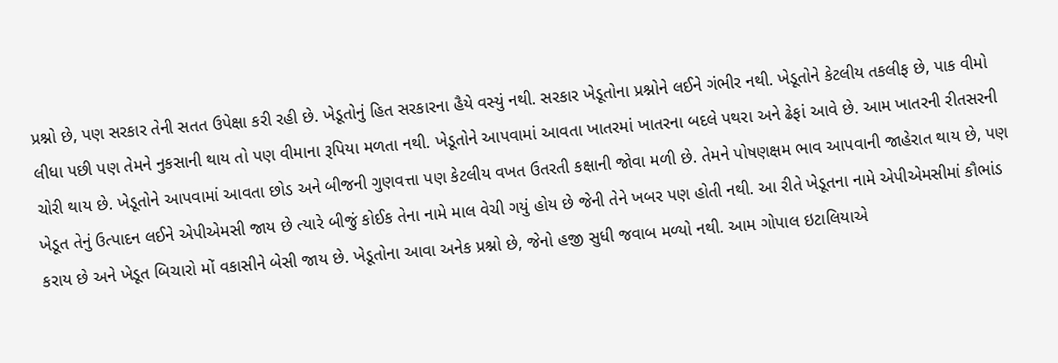પ્રશ્નો છે, પણ સરકાર તેની સતત ઉપેક્ષા કરી રહી છે. ખેડૂતોનું હિત સરકારના હૈયે વસ્યું નથી. સરકાર ખેડૂતોના પ્રશ્નોને લઈને ગંભીર નથી. ખેડૂતોને કેટલીય તકલીફ છે, પાક વીમો લીધા પછી પણ તેમને નુકસાની થાય તો પણ વીમાના રૂપિયા મળતા નથી. ખેડૂતોને આપવામાં આવતા ખાતરમાં ખાતરના બદલે પથરા અને ઢેફાં આવે છે. આમ ખાતરની રીતસરની ચોરી થાય છે. ખેડૂતોને આપવામાં આવતા છોડ અને બીજની ગુણવત્તા પણ કેટલીય વખત ઉતરતી કક્ષાની જોવા મળી છે. તેમને પોષણક્ષમ ભાવ આપવાની જાહેરાત થાય છે, પણ ખેડૂત તેનું ઉત્પાદન લઈને એપીએમસી જાય છે ત્યારે બીજું કોઈક તેના નામે માલ વેચી ગયું હોય છે જેની તેને ખબર પણ હોતી નથી. આ રીતે ખેડૂતના નામે એપીએમસીમાં કૌભાંડ કરાય છે અને ખેડૂત બિચારો મોં વકાસીને બેસી જાય છે. ખેડૂતોના આવા અનેક પ્રશ્નો છે, જેનો હજી સુધી જવાબ મળ્યો નથી. આમ ગોપાલ ઇટાલિયાએ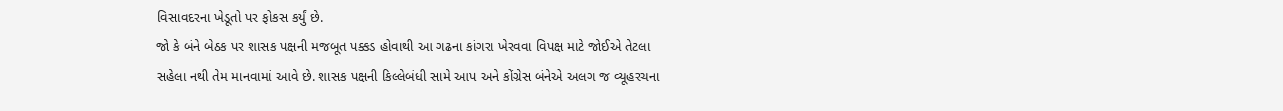વિસાવદરના ખેડૂતો પર ફોકસ કર્યું છે.
જો કે બંને બેઠક પર શાસક પક્ષની મજબૂત પક્કડ હોવાથી આ ગઢના કાંગરા ખેરવવા વિપક્ષ માટે જોઈએ તેટલા સહેલા નથી તેમ માનવામાં આવે છે. શાસક પક્ષની કિલ્લેબંધી સામે આપ અને કોંગ્રેસ બંનેએ અલગ જ વ્યૂહરચના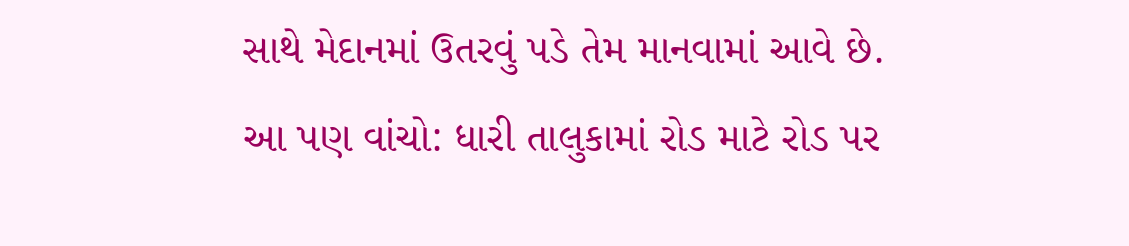સાથે મેદાનમાં ઉતરવું પડે તેમ માનવામાં આવે છે.
આ પણ વાંચો: ધારી તાલુકામાં રોડ માટે રોડ પર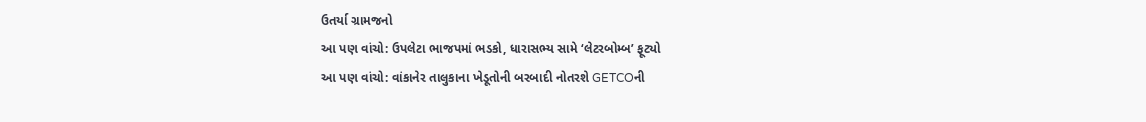ઉતર્યા ગ્રામજનો
આ પણ વાંચો: ઉપલેટા ભાજપમાં ભડકો, ધારાસભ્ય સામે ‘લેટરબોમ્બ’ ફૂટ્યો
આ પણ વાંચો: વાંકાનેર તાલુકાના ખેડૂતોની બરબાદી નોતરશે GETCOની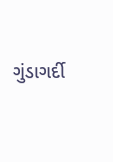ગુંડાગર્દી